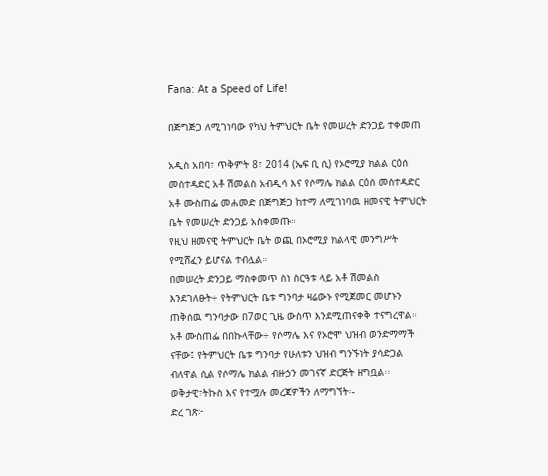Fana: At a Speed of Life!

በጅግጅጋ ለሚገነባው የካህ ትምህርት ቤት የመሠረት ድንጋይ ተቀመጠ

አዲስ አበባ፣ ጥቅምት 8፣ 2014 (ኤፍ ቢ ሲ) የኦሮሚያ ክልል ርዕሰ መስተዳድር አቶ ሽመልስ አብዲሳ እና የሶማሌ ክልል ርዕሰ መስተዳድር አቶ ሙስጠፌ መሐመድ በጅግጅጋ ከተማ ለሚገነባዉ ዘመናዊ ትምህርት ቤት የመሠረት ድንጋይ አስቀመጡ።
የዚህ ዘመናዊ ትምህርት ቤት ወጪ በኦሮሚያ ክልላዊ መንግሥት የሚሸፈን ይሆናል ተብሏል።
በመሠረት ድንጋይ ማስቀመጥ ስነ ስርዓቱ ላይ አቶ ሽመልስ እንደገለፁት÷ የትምህርት ቤቱ ግንባታ ዛሬውኑ የሚጀመር መሆኑን ጠቅሰዉ ግንባታው በ7ወር ጊዜ ውስጥ እንደሚጠናቀቅ ተናግረዋል።
አቶ ሙስጠፌ በበኩላቸው÷ የሶማሌ እና የኦሮሞ ህዝብ ወንድማማች ናቸው፤ የትምህርት ቤቱ ግንባታ የሁለቱን ህዝብ ግንኙነት ያሳድጋል ብለዋል ሲል የሶማሌ ክልል ብዙኃን መገናኛ ድርጅት ዘግቧል፡፡
ወቅታዊ፣ትኩስ እና የተሟሉ መረጃዎችን ለማግኘት፡-
ድረ ገጽ፦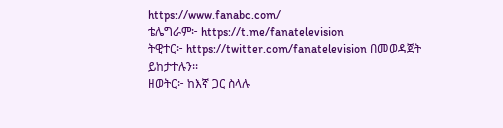https://www.fanabc.com/
ቴሌግራም፦ https://t.me/fanatelevision
ትዊተር፦ https://twitter.com/fanatelevision በመወዳጀት ይከታተሉን፡፡
ዘወትር፦ ከእኛ ጋር ስላሉ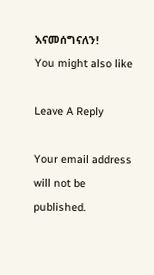እናመሰግናለን!
You might also like

Leave A Reply

Your email address will not be published.